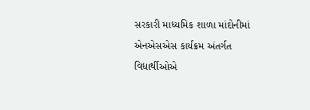સરકારી માધ્યમિક શાળા માંદોનીમાં એનએસએસ કાર્યક્રમ અંતર્ગત વિદ્યાર્થીઓએ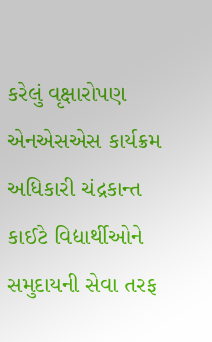કરેલું વૃક્ષારોપણ
એનએસએસ કાર્યક્રમ અધિકારી ચંદ્રકાન્ત કાઈટે વિદ્યાર્થીઓને સમુદાયની સેવા તરફ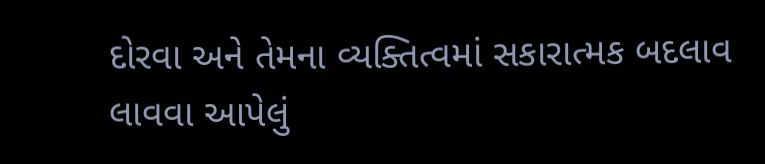દોરવા અને તેમના વ્યક્તિત્વમાં સકારાત્મક બદલાવ લાવવા આપેલું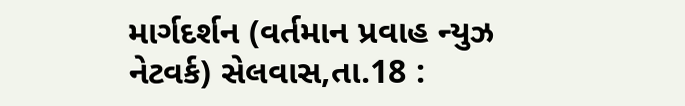માર્ગદર્શન (વર્તમાન પ્રવાહ ન્યુઝ નેટવર્ક) સેલવાસ,તા.18 :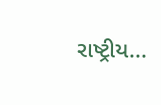રાષ્ટ્રીય...